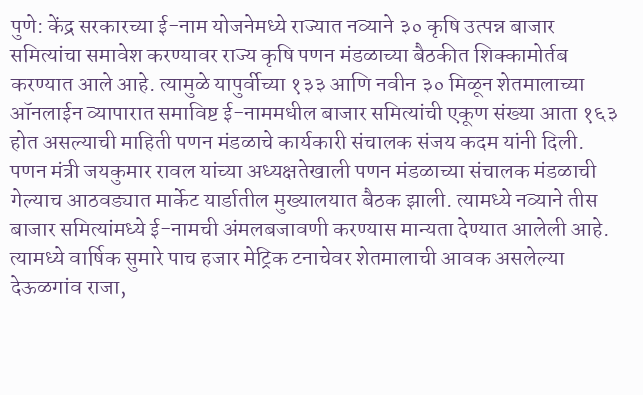पुणे: केंद्र सरकारच्या ई-नाम योजनेमध्ये राज्यात नव्याने ३० कृषि उत्पन्न बाजार समित्यांचा समावेश करण्यावर राज्य कृषि पणन मंडळाच्या बैठकीत शिक्कामोर्तब करण्यात आले आहे. त्यामुळे यापुर्वीच्या १३३ आणि नवीन ३० मिळून शेतमालाच्या ऑनलाईन व्यापारात समाविष्ट ई-नाममधील बाजार समित्यांची एकूण संख्या आता १६३ होत असल्याची माहिती पणन मंडळाचे कार्यकारी संचालक संजय कदम यांनी दिली.
पणन मंत्री जयकुमार रावल यांच्या अध्यक्षतेखाली पणन मंडळाच्या संचालक मंडळाची गेल्याच आठवड्यात मार्केट यार्डातील मुख्यालयात बैठक झाली. त्यामध्ये नव्याने तीस बाजार समित्यांमध्ये ई-नामची अंमलबजावणी करण्यास मान्यता देण्यात आलेली आहे.
त्यामध्ये वार्षिक सुमारे पाच हजार मेट्रिक टनाचेवर शेतमालाची आवक असलेल्या देऊळगांव राजा,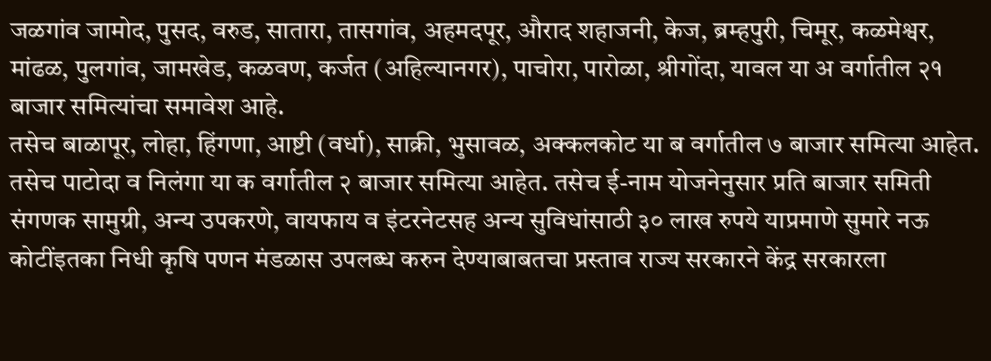जळगांव जामोद, पुसद, वरुड, सातारा, तासगांव, अहमदपूर, औराद शहाजनी, केज, ब्रम्हपुरी, चिमूर, कळमेश्वर, मांढळ, पुलगांव, जामखेड, कळवण, कर्जत (अहिल्यानगर), पाचोरा, पारोळा, श्रीगोंदा, यावल या अ वर्गातील २१ बाजार समित्यांचा समावेश आहे.
तसेच बाळापूर, लोहा, हिंगणा, आष्टी (वर्धा), साक्री, भुसावळ, अक्कलकोट या ब वर्गातील ७ बाजार समित्या आहेत. तसेच पाटोदा व निलंगा या क वर्गातील २ बाजार समित्या आहेत. तसेच ई-नाम योजनेनुसार प्रति बाजार समिती संगणक सामुग्री, अन्य उपकरणे, वायफाय व इंटरनेटसह अन्य सुविधांसाठी ३० लाख रुपये याप्रमाणे सुमारे नऊ कोटींइतका निधी कृषि पणन मंडळास उपलब्ध करुन देण्याबाबतचा प्रस्ताव राज्य सरकारने केंद्र सरकारला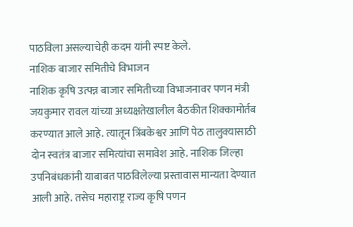पाठविला असल्याचेही कदम यांनी स्पष्ट केले.
नाशिक बाजार समितीचे विभाजन
नाशिक कृषि उत्पन्न बाजार समितीच्या विभाजनावर पणन मंत्री जयकुमार रावल यांच्या अध्यक्षतेखालील बैठकीत शिक्कामोर्तब करण्यात आले आहे. त्यातून त्रिंबकेश्वर आणि पेठ तालुक्यासाठी दोन स्वतंत्र बाजार समित्यांचा समावेश आहे. नाशिक जिल्हा उपनिबंधकांनी याबाबत पाठविलेल्या प्रस्तावास मान्यता देण्यात आली आहे. तसेच महाराष्ट्र राज्य कृषि पणन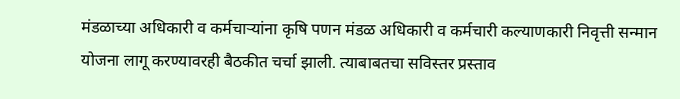मंडळाच्या अधिकारी व कर्मचाऱ्यांना कृषि पणन मंडळ अधिकारी व कर्मचारी कल्याणकारी निवृत्ती सन्मान योजना लागू करण्यावरही बैठकीत चर्चा झाली. त्याबाबतचा सविस्तर प्रस्ताव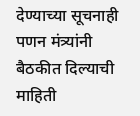देण्याच्या सूचनाही पणन मंत्र्यांनी बैठकीत दिल्याची माहिती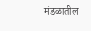मंडळातील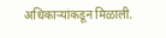अधिकाऱ्यांकडून मिळाली.